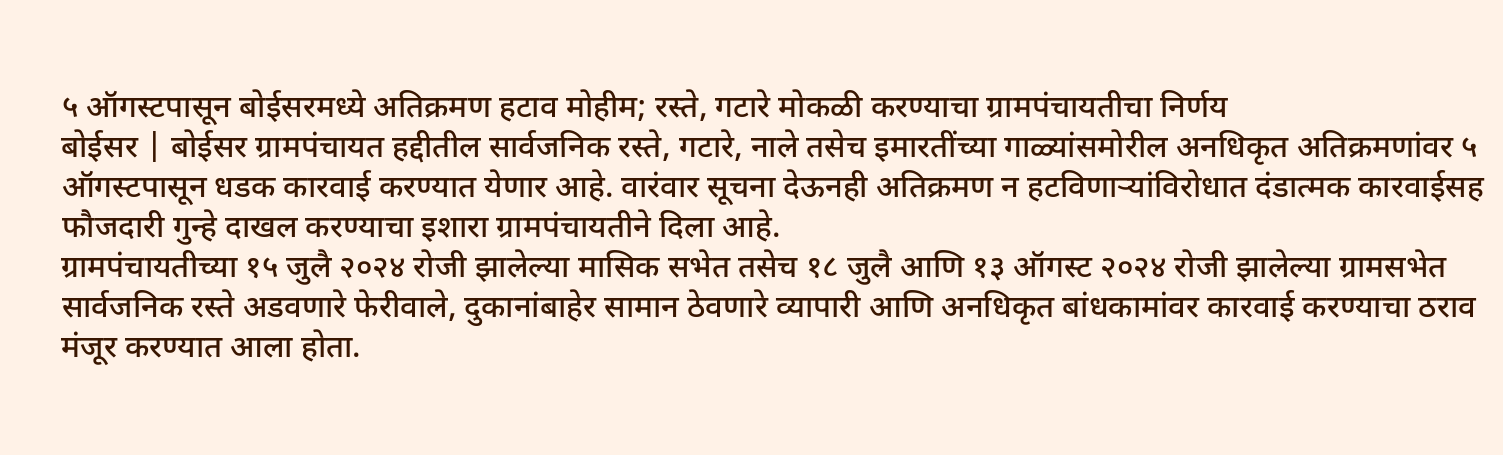५ ऑगस्टपासून बोईसरमध्ये अतिक्रमण हटाव मोहीम; रस्ते, गटारे मोकळी करण्याचा ग्रामपंचायतीचा निर्णय
बोईसर | बोईसर ग्रामपंचायत हद्दीतील सार्वजनिक रस्ते, गटारे, नाले तसेच इमारतींच्या गाळ्यांसमोरील अनधिकृत अतिक्रमणांवर ५ ऑगस्टपासून धडक कारवाई करण्यात येणार आहे. वारंवार सूचना देऊनही अतिक्रमण न हटविणाऱ्यांविरोधात दंडात्मक कारवाईसह फौजदारी गुन्हे दाखल करण्याचा इशारा ग्रामपंचायतीने दिला आहे.
ग्रामपंचायतीच्या १५ जुलै २०२४ रोजी झालेल्या मासिक सभेत तसेच १८ जुलै आणि १३ ऑगस्ट २०२४ रोजी झालेल्या ग्रामसभेत सार्वजनिक रस्ते अडवणारे फेरीवाले, दुकानांबाहेर सामान ठेवणारे व्यापारी आणि अनधिकृत बांधकामांवर कारवाई करण्याचा ठराव मंजूर करण्यात आला होता.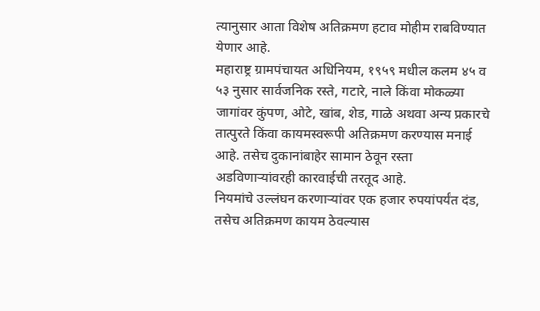त्यानुसार आता विशेष अतिक्रमण हटाव मोहीम राबविण्यात येणार आहे.
महाराष्ट्र ग्रामपंचायत अधिनियम, १९५९ मधील कलम ४५ व ५३ नुसार सार्वजनिक रस्ते, गटारे, नाले किंवा मोकळ्या जागांवर कुंपण, ओटे, खांब, शेड, गाळे अथवा अन्य प्रकारचे तात्पुरते किंवा कायमस्वरूपी अतिक्रमण करण्यास मनाई आहे. तसेच दुकानांबाहेर सामान ठेवून रस्ता अडविणाऱ्यांवरही कारवाईची तरतूद आहे.
नियमांचे उल्लंघन करणाऱ्यांवर एक हजार रुपयांपर्यंत दंड, तसेच अतिक्रमण कायम ठेवल्यास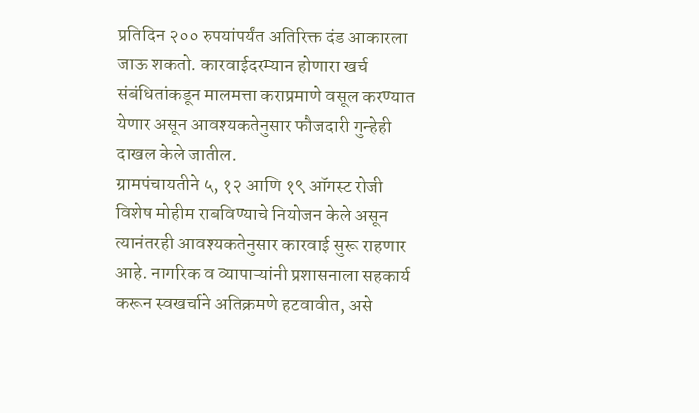प्रतिदिन २०० रुपयांपर्यंत अतिरिक्त दंड आकारला जाऊ शकतो. कारवाईदरम्यान होणारा खर्च संबंधितांकडून मालमत्ता कराप्रमाणे वसूल करण्यात येणार असून आवश्यकतेनुसार फौजदारी गुन्हेही दाखल केले जातील.
ग्रामपंचायतीने ५, १२ आणि १९ ऑगस्ट रोजी विशेष मोहीम राबविण्याचे नियोजन केले असून त्यानंतरही आवश्यकतेनुसार कारवाई सुरू राहणार आहे. नागरिक व व्यापाऱ्यांनी प्रशासनाला सहकार्य करून स्वखर्चाने अतिक्रमणे हटवावीत, असे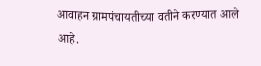आवाहन ग्रामपंचायतीच्या वतीने करण्यात आले आहे.